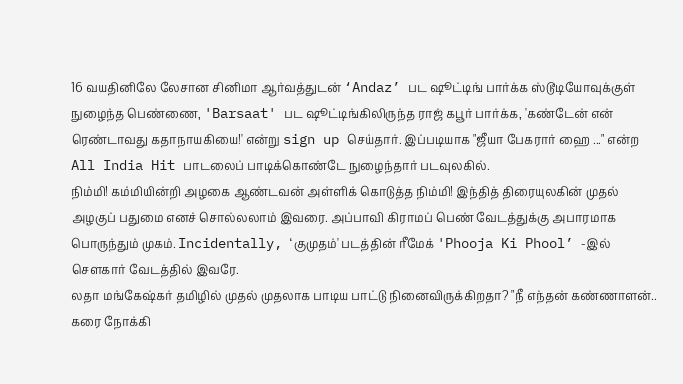16 வயதினிலே லேசான சினிமா ஆர்வத்துடன் ‘Andaz’ பட ஷூட்டிங் பார்க்க ஸ்டூடியோவுக்குள் நுழைந்த பெண்ணை, 'Barsaat' பட ஷூட்டிங்கிலிருந்த ராஜ் கபூர் பார்க்க, 'கண்டேன் என் ரெண்டாவது கதாநாயகியை!' என்று sign up செய்தார். இப்படியாக "ஜீயா பேகரார் ஹை ..." என்ற All India Hit பாடலைப் பாடிக்கொண்டே நுழைந்தார் படவுலகில்.
நிம்மி! கம்மியின்றி அழகை ஆண்டவன் அள்ளிக் கொடுத்த நிம்மி! இந்தித் திரையுலகின் முதல் அழகுப் பதுமை எனச் சொல்லலாம் இவரை. அப்பாவி கிராமப் பெண் வேடத்துக்கு அபாரமாக பொருந்தும் முகம். Incidentally, ‘குமுதம்' படத்தின் ரீமேக் 'Phooja Ki Phool’ -இல் சௌகார் வேடத்தில் இவரே.
லதா மங்கேஷ்கர் தமிழில் முதல் முதலாக பாடிய பாட்டு நினைவிருக்கிறதா? "நீ எந்தன் கண்ணாளன்.. கரை நோக்கி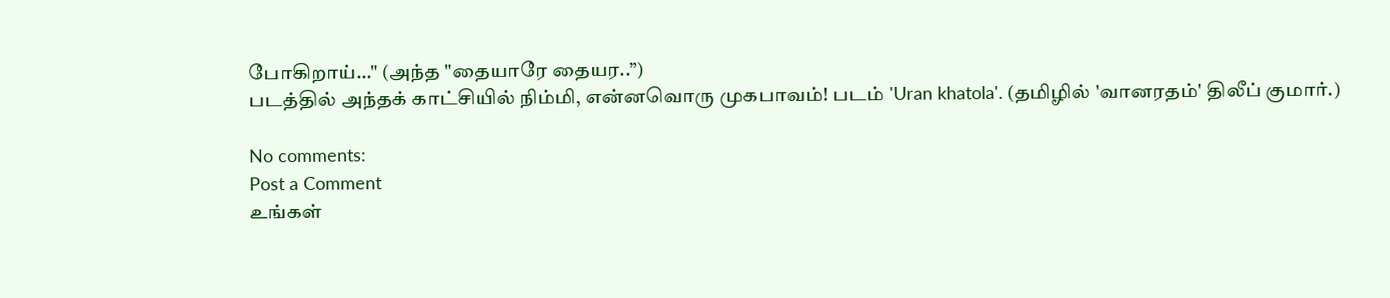போகிறாய்..." (அந்த "தையாரே தையர..”)
படத்தில் அந்தக் காட்சியில் நிம்மி, என்னவொரு முகபாவம்! படம் 'Uran khatola'. (தமிழில் 'வானரதம்' திலீப் குமார்.)

No comments:
Post a Comment
உங்கள்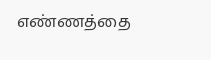எண்ணத்தை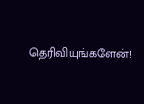தெரிவியுங்களேன்!